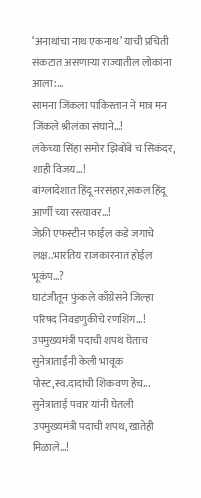‘अनाथांचा नाथ एकनाथ’ याची प्रचिती संकटात असणाऱ्या राज्यातील लोकांना आला:...
सामना जिंकला पाकिस्तान ने मात्र मन जिंकले श्रीलंका संघाने…!
लंकेच्या सिंहा समोर झिबोंबे च सिकंदर, शाही विजय…!
बांग्लादेशात हिंदू नरसंहार,सकल हिंदू आर्णी च्या रस्त्यावर…!
जेफ्री एफस्टीन फाईल कडे जगाचे लक्ष..भारतिय राजकारनात होईल भूकंप…?
घाटंजीतून फुंकले काँग्रेसने जिल्हा परिषद निवडणुकीचे रणशिंग…!
उपमुख्यमंत्री पदाची शपथ घेताच सुनेत्राताईंनी केली भावूक पोस्ट,स्व.दादांची शिकवण हेच...
सुनेत्राताई पवार यांनी घेतली उपमुख्यमंत्री पदाची शपथ, खातेही मिळाले…!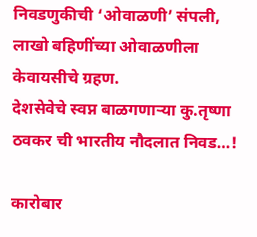निवडणुकीची ‘ओवाळणी’ संपली, लाखो बहिणींच्या ओवाळणीला केवायसीचे ग्रहण.
देशसेवेचे स्वप्न बाळगणाऱ्या कु.तृष्णा ठवकर ची भारतीय नौदलात निवड…!

कारोबार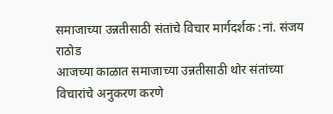समाजाच्या उन्नतीसाठी संतांचे विचार मार्गदर्शक :नां. संजय राठोड
आजच्या काळात समाजाच्या उन्नतीसाठी थोर संतांच्या विचारांचे अनुकरण करणे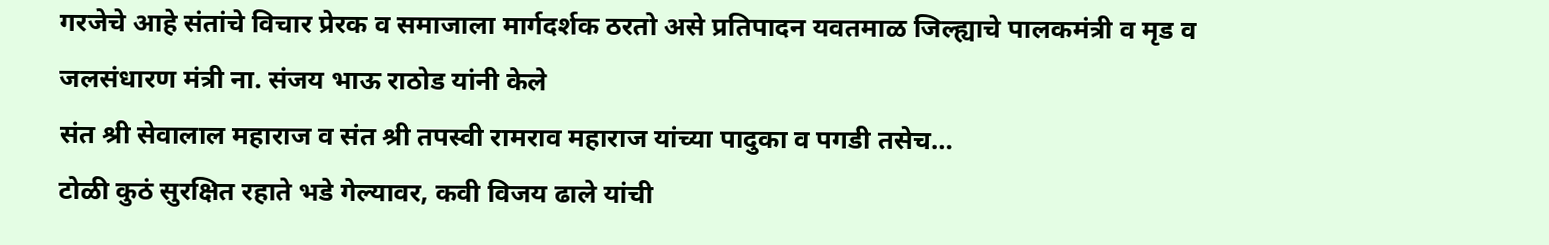गरजेचे आहे संतांचे विचार प्रेरक व समाजाला मार्गदर्शक ठरतो असे प्रतिपादन यवतमाळ जिल्ह्याचे पालकमंत्री व मृड व जलसंधारण मंत्री ना. संजय भाऊ राठोड यांनी केले
संत श्री सेवालाल महाराज व संत श्री तपस्वी रामराव महाराज यांच्या पादुका व पगडी तसेच…
टोळी कुठं सुरक्षित रहाते भडे गेल्यावर, कवी विजय ढाले यांची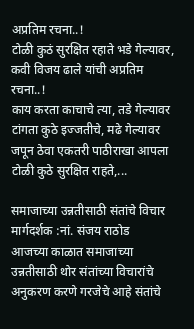अप्रतिम रचना..!
टोळी कुठं सुरक्षित रहाते भडे गेल्यावर, कवी विजय ढाले यांची अप्रतिम रचना..!
काय करता काचाचे त्या, तडे गेल्यावर टांगता कुठे इज्जतीचे, मढे गेल्यावर जपून ठेवा एकतरी पाठीराखा आपला टोळी कुठे सुरक्षित राहते,...

समाजाच्या उन्नतीसाठी संतांचे विचार मार्गदर्शक :नां. संजय राठोड
आजच्या काळात समाजाच्या उन्नतीसाठी थोर संतांच्या विचारांचे अनुकरण करणे गरजेचे आहे संतांचे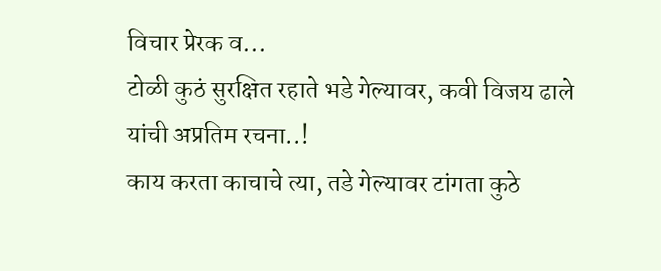विचार प्रेरक व...
टोळी कुठं सुरक्षित रहाते भडे गेल्यावर, कवी विजय ढाले यांची अप्रतिम रचना..!
काय करता काचाचे त्या, तडे गेल्यावर टांगता कुठे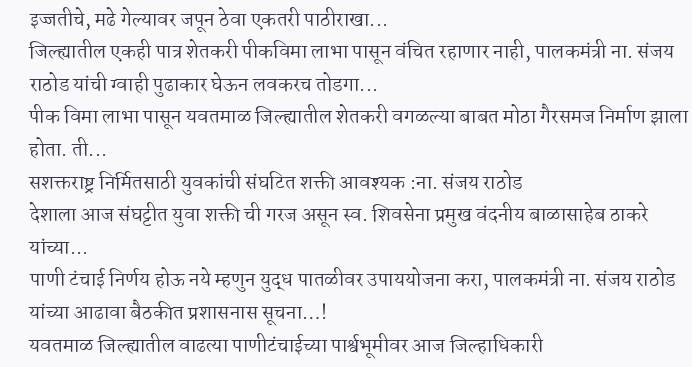इज्जतीचे, मढे गेल्यावर जपून ठेवा एकतरी पाठीराखा...
जिल्ह्यातील एकही पात्र शेतकरी पीकविमा लाभा पासून वंचित रहाणार नाही, पालकमंत्री ना. संजय राठोड यांची ग्वाही पुढाकार घेऊन लवकरच तोडगा...
पीक विमा लाभा पासून यवतमाळ जिल्ह्यातील शेतकरी वगळल्या बाबत मोठा गैरसमज निर्माण झाला होता. ती...
सशक्तराष्ट्र निर्मितसाठी युवकांची संघटित शक्ती आवश्यक :ना. संजय राठोड
देशाला आज संघट्टीत युवा शक्ती ची गरज असून स्व. शिवसेना प्रमुख वंदनीय बाळासाहेब ठाकरे यांच्या...
पाणी टंचाई निर्णय होऊ नये म्हणुन युद्ध पातळीवर उपाययोजना करा, पालकमंत्री ना. संजय राठोड यांच्या आढावा बैठकीत प्रशासनास सूचना…!
यवतमाळ जिल्ह्यातील वाढत्या पाणीटंचाईच्या पार्श्वभूमीवर आज जिल्हाधिकारी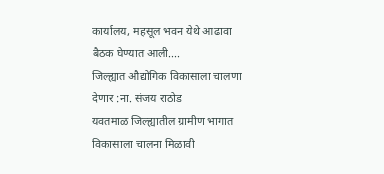कार्यालय, महसूल भवन येथे आढावा बैठक घेण्यात आली....
जिल्ह्यात औद्योगिक विकासाला चालणा देणार :ना. संजय राठोड
यवतमाळ जिल्ह्यातील ग्रामीण भागात विकासाला चालना मिळावी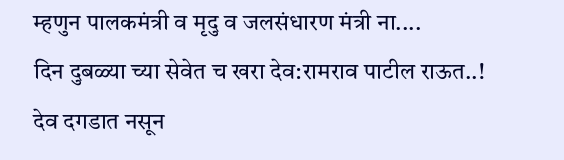म्हणुन पालकमंत्री व मृदु व जलसंधारण मंत्री ना....
दिन दुबळ्या च्या सेवेत च खरा देव:रामराव पाटील राऊत..!
देव दगडात नसून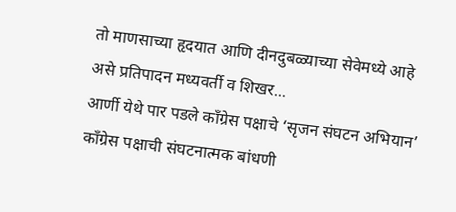तो माणसाच्या हृदयात आणि दीनदुबळ्याच्या सेवेमध्ये आहे असे प्रतिपादन मध्यवर्ती व शिखर...
आर्णी येथे पार पडले काँग्रेस पक्षाचे ‘सृजन संघटन अभियान’
काँग्रेस पक्षाची संघटनात्मक बांधणी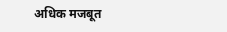अधिक मजबूत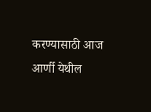करण्यासाठी आज आर्णी येथील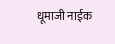धूमाजी नाईक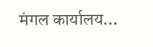मंगल कार्यालय...